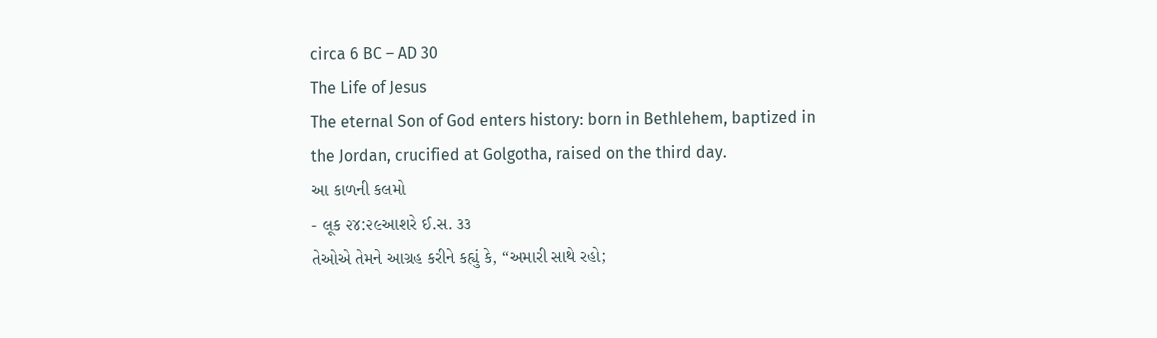circa 6 BC – AD 30
The Life of Jesus
The eternal Son of God enters history: born in Bethlehem, baptized in the Jordan, crucified at Golgotha, raised on the third day.
આ કાળની કલમો
- લૂક ૨૪:૨૯આશરે ઈ.સ. ૩૩
તેઓએ તેમને આગ્રહ કરીને કહ્યું કે, “અમારી સાથે રહો;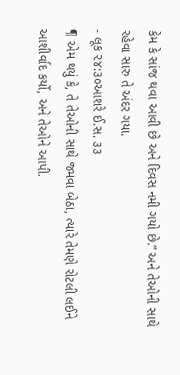કેમ કે સાંજ થવા આવી છે અને દિવસ નમી ગયો છે.” અને તેઓની સાથે રહેવા સારુ તે અંદર ગયા.
- લૂક ૨૪:૩૦આશરે ઈ.સ. ૩૩
¶ એમ થયું કે, તે તેઓની સાથે જમવા બેઠા, ત્યારે તેમણે રોટલી લઈને આશીર્વાદ કર્યો, અને તેઓને આપી.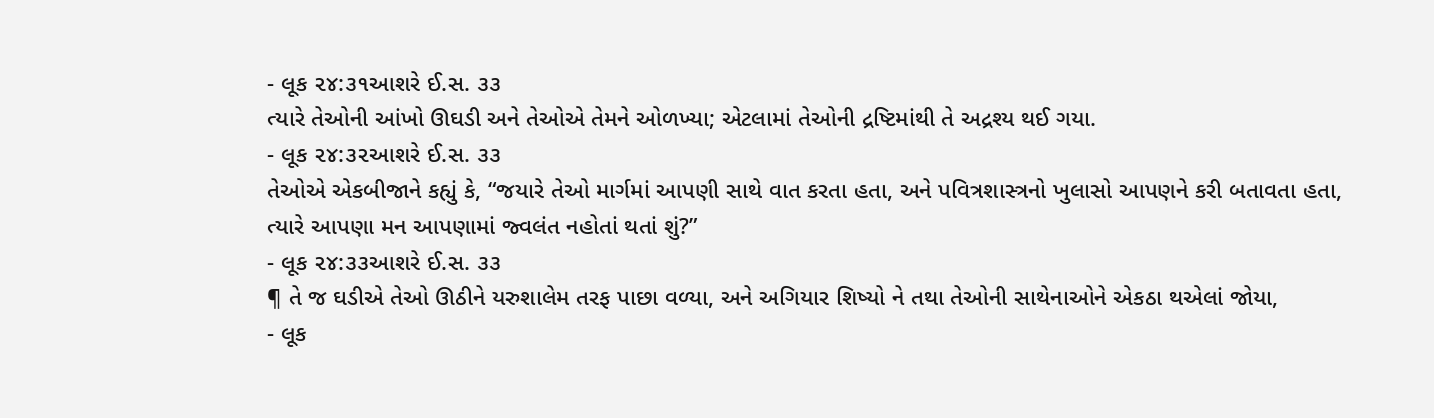- લૂક ૨૪:૩૧આશરે ઈ.સ. ૩૩
ત્યારે તેઓની આંખો ઊઘડી અને તેઓએ તેમને ઓળખ્યા; એટલામાં તેઓની દ્રષ્ટિમાંથી તે અદ્રશ્ય થઈ ગયા.
- લૂક ૨૪:૩૨આશરે ઈ.સ. ૩૩
તેઓએ એકબીજાને કહ્યું કે, “જયારે તેઓ માર્ગમાં આપણી સાથે વાત કરતા હતા, અને પવિત્રશાસ્ત્રનો ખુલાસો આપણને કરી બતાવતા હતા, ત્યારે આપણા મન આપણામાં જ્વલંત નહોતાં થતાં શું?”
- લૂક ૨૪:૩૩આશરે ઈ.સ. ૩૩
¶ તે જ ઘડીએ તેઓ ઊઠીને યરુશાલેમ તરફ પાછા વળ્યા, અને અગિયાર શિષ્યો ને તથા તેઓની સાથેનાઓને એકઠા થએલાં જોયા,
- લૂક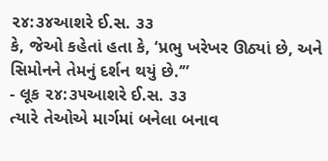૨૪:૩૪આશરે ઈ.સ. ૩૩
કે, જેઓ કહેતાં હતા કે, ‘પ્રભુ ખરેખર ઊઠ્યાં છે, અને સિમોનને તેમનું દર્શન થયું છે.’”
- લૂક ૨૪:૩૫આશરે ઈ.સ. ૩૩
ત્યારે તેઓએ માર્ગમાં બનેલા બનાવ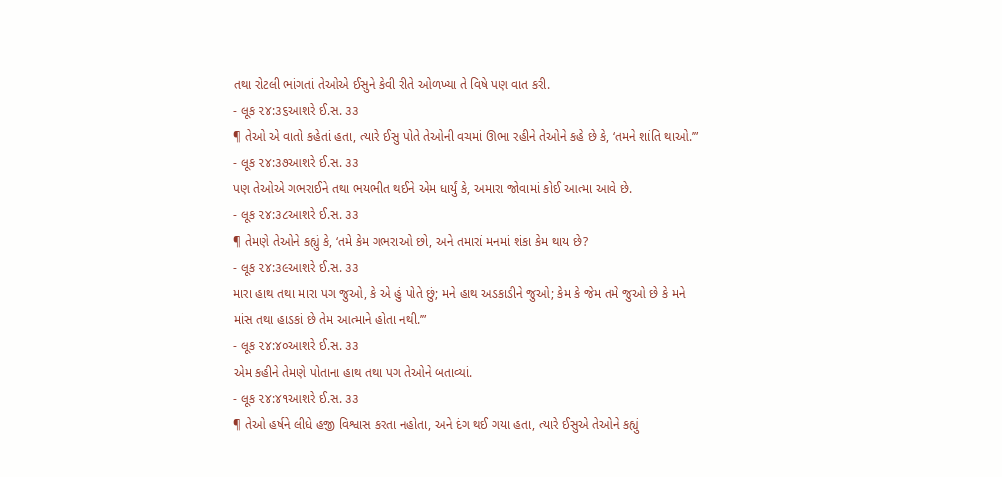તથા રોટલી ભાંગતાં તેઓએ ઈસુને કેવી રીતે ઓળખ્યા તે વિષે પણ વાત કરી.
- લૂક ૨૪:૩૬આશરે ઈ.સ. ૩૩
¶ તેઓ એ વાતો કહેતાં હતા, ત્યારે ઈસુ પોતે તેઓની વચમાં ઊભા રહીને તેઓને કહે છે કે, ‘તમને શાંતિ થાઓ.’”
- લૂક ૨૪:૩૭આશરે ઈ.સ. ૩૩
પણ તેઓએ ગભરાઈને તથા ભયભીત થઈને એમ ધાર્યું કે, અમારા જોવામાં કોઈ આત્મા આવે છે.
- લૂક ૨૪:૩૮આશરે ઈ.સ. ૩૩
¶ તેમણે તેઓને કહ્યું કે, ‘તમે કેમ ગભરાઓ છો, અને તમારાં મનમાં શંકા કેમ થાય છે?
- લૂક ૨૪:૩૯આશરે ઈ.સ. ૩૩
મારા હાથ તથા મારા પગ જુઓ, કે એ હું પોતે છું; મને હાથ અડકાડીને જુઓ; કેમ કે જેમ તમે જુઓ છે કે મને માંસ તથા હાડકાં છે તેમ આત્માને હોતા નથી.’”
- લૂક ૨૪:૪૦આશરે ઈ.સ. ૩૩
એમ કહીને તેમણે પોતાના હાથ તથા પગ તેઓને બતાવ્યાં.
- લૂક ૨૪:૪૧આશરે ઈ.સ. ૩૩
¶ તેઓ હર્ષને લીધે હજી વિશ્વાસ કરતા નહોતા, અને દંગ થઈ ગયા હતા, ત્યારે ઈસુએ તેઓને કહ્યું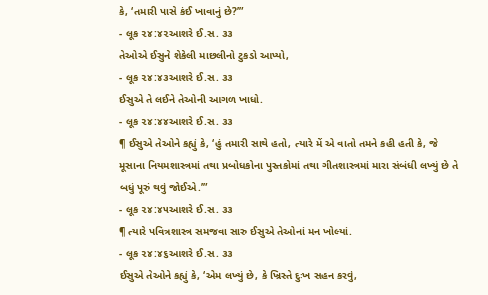કે, ‘તમારી પાસે કંઈ ખાવાનું છે?’”
- લૂક ૨૪:૪૨આશરે ઈ.સ. ૩૩
તેઓએ ઈસુને શેકેલી માછલીનો ટુકડો આપ્યો,
- લૂક ૨૪:૪૩આશરે ઈ.સ. ૩૩
ઈસુએ તે લઈને તેઓની આગળ ખાધો.
- લૂક ૨૪:૪૪આશરે ઈ.સ. ૩૩
¶ ઈસુએ તેઓને કહ્યું કે, ‘હું તમારી સાથે હતો, ત્યારે મેં એ વાતો તમને કહી હતી કે, જે મૂસાના નિયમશાસ્ત્રમાં તથા પ્રબોધકોના પુસ્તકોમાં તથા ગીતશાસ્ત્રમાં મારા સંબંધી લખ્યું છે તે બધું પૂરું થવું જોઈએ.’”
- લૂક ૨૪:૪૫આશરે ઈ.સ. ૩૩
¶ ત્યારે પવિત્રશાસ્ત્ર સમજવા સારુ ઈસુએ તેઓનાં મન ખોલ્યાં.
- લૂક ૨૪:૪૬આશરે ઈ.સ. ૩૩
ઈસુએ તેઓને કહ્યું કે, ‘એમ લખ્યું છે, કે ખ્રિસ્તે દુઃખ સહન કરવું,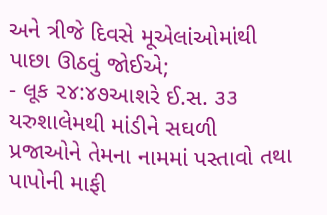અને ત્રીજે દિવસે મૂએલાંઓમાંથી પાછા ઊઠવું જોઈએ;
- લૂક ૨૪:૪૭આશરે ઈ.સ. ૩૩
યરુશાલેમથી માંડીને સઘળી પ્રજાઓને તેમના નામમાં પસ્તાવો તથા પાપોની માફી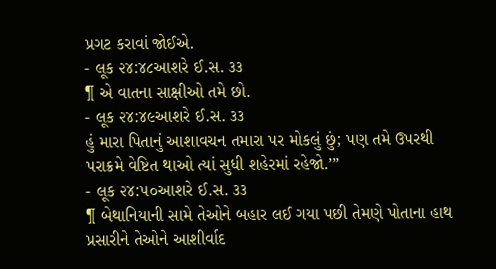પ્રગટ કરાવાં જોઈએ.
- લૂક ૨૪:૪૮આશરે ઈ.સ. ૩૩
¶ એ વાતના સાક્ષીઓ તમે છો.
- લૂક ૨૪:૪૯આશરે ઈ.સ. ૩૩
હું મારા પિતાનું આશાવચન તમારા પર મોકલું છું; પણ તમે ઉપરથી પરાક્રમે વેષ્ટિત થાઓ ત્યાં સુધી શહેરમાં રહેજો.’”
- લૂક ૨૪:૫૦આશરે ઈ.સ. ૩૩
¶ બેથાનિયાની સામે તેઓને બહાર લઈ ગયા પછી તેમણે પોતાના હાથ પ્રસારીને તેઓને આશીર્વાદ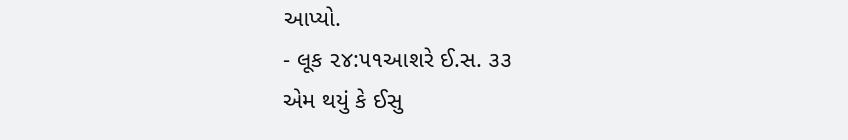આપ્યો.
- લૂક ૨૪:૫૧આશરે ઈ.સ. ૩૩
એમ થયું કે ઈસુ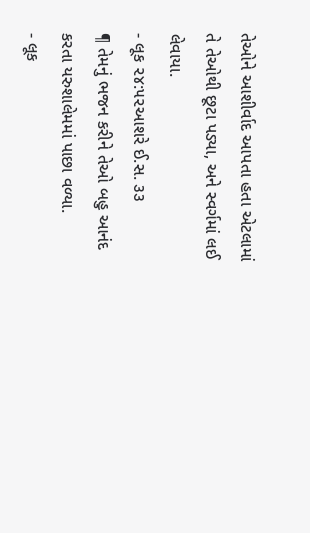તેઓને આશીર્વાદ આપતા હતા એટલામાં તે તેઓથી છૂટા પડ્યા, અને સ્વર્ગમાં લઈ લેવાયા.
- લૂક ૨૪:૫૨આશરે ઈ.સ. ૩૩
¶ તેમનું ભજન કરીને તેઓ બહુ આનંદ કરતા યરુશાલેમમાં પાછા વળ્યા.
- લૂક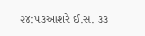૨૪:૫૩આશરે ઈ.સ. ૩૩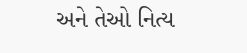અને તેઓ નિત્ય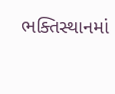ભક્તિસ્થાનમાં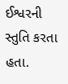ઈશ્વરની સ્તુતિ કરતા હતા.